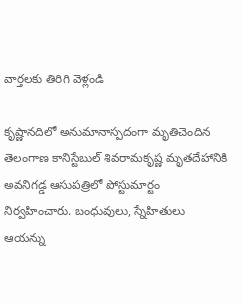వార్తలకు తిరిగి వెళ్లండి

కృష్ణానదిలో అనుమానాస్పదంగా మృతిచెందిన తెలంగాణ కానిస్టేబుల్ శివరామకృష్ణ మృతదేహానికి అవనిగడ్డ ఆసుపత్రిలో పోస్టుమార్టం నిర్వహించారు. బంధువులు, స్నేహితులు ఆయన్ను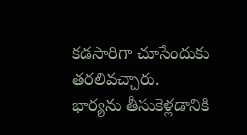కడసారిగా చూసేందుకు తరలివచ్చారు.
భార్యను తీసుకెళ్లడానికి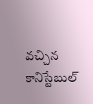వచ్చిన కానిస్టేబుల్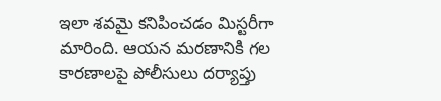ఇలా శవమై కనిపించడం మిస్టరీగా మారింది. ఆయన మరణానికి గల కారణాలపై పోలీసులు దర్యాప్తు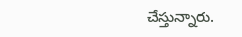చేస్తున్నారు.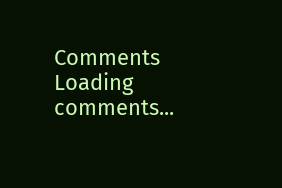Comments
Loading comments...